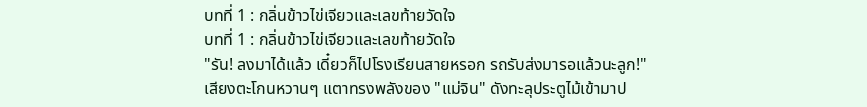บทที่ 1 : กลิ่นข้าวไข่เจียวและเลขท้ายวัดใจ
บทที่ 1 : กลิ่นข้าวไข่เจียวและเลขท้ายวัดใจ
"รัน! ลงมาได้แล้ว เดี๋ยวก็ไปโรงเรียนสายหรอก รถรับส่งมารอแล้วนะลูก!"
เสียงตะโกนหวานๆ แตาทรงพลังของ "แม่จิน" ดังทะลุประตูไม้เข้ามาป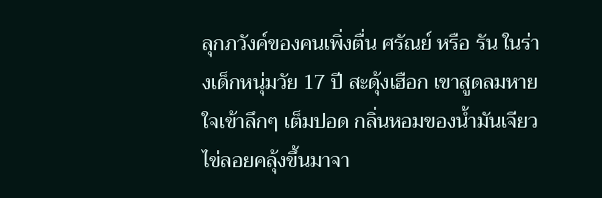ลุกภวังค์ของคนเพิ่งตื่น ศรัณย์ หรือ รัน ในร่างเด็กหนุ่มวัย 17 ปี สะดุ้งเฮือก เขาสูดลมหายใจเข้าลึกๆ เต็มปอด กลิ่นหอมของน้ำมันเจียวไข่ลอยคลุ้งขึ้นมาจา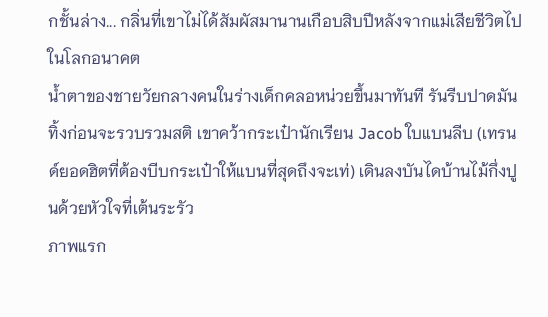กชั้นล่าง... กลิ่นที่เขาไม่ได้สัมผัสมานานเกือบสิบปีหลังจากแม่เสียชีวิตไปในโลกอนาคต
น้ำตาของชายวัยกลางคนในร่างเด็กคลอหน่วยขึ้นมาทันที รันรีบปาดมันทิ้งก่อนจะรวบรวมสติ เขาคว้ากระเป๋านักเรียน Jacob ใบแบนลีบ (เทรนด์ยอดฮิตที่ต้องบีบกระเป๋าให้แบนที่สุดถึงจะเท่) เดินลงบันไดบ้านไม้กึ่งปูนด้วยหัวใจที่เต้นระรัว
ภาพแรก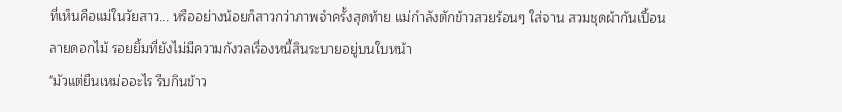ที่เห็นคือแม่ในวัยสาว... หรืออย่างน้อยก็สาวกว่าภาพจำครั้งสุดท้าย แม่กำลังตักข้าวสวยร้อนๆ ใส่จาน สวมชุดผ้ากันเปื้อนลายดอกไม้ รอยยิ้มที่ยังไม่มีความกังวลเรื่องหนี้สินระบายอยู่บนใบหน้า
"มัวแต่ยืนเหม่ออะไร รีบกินข้าว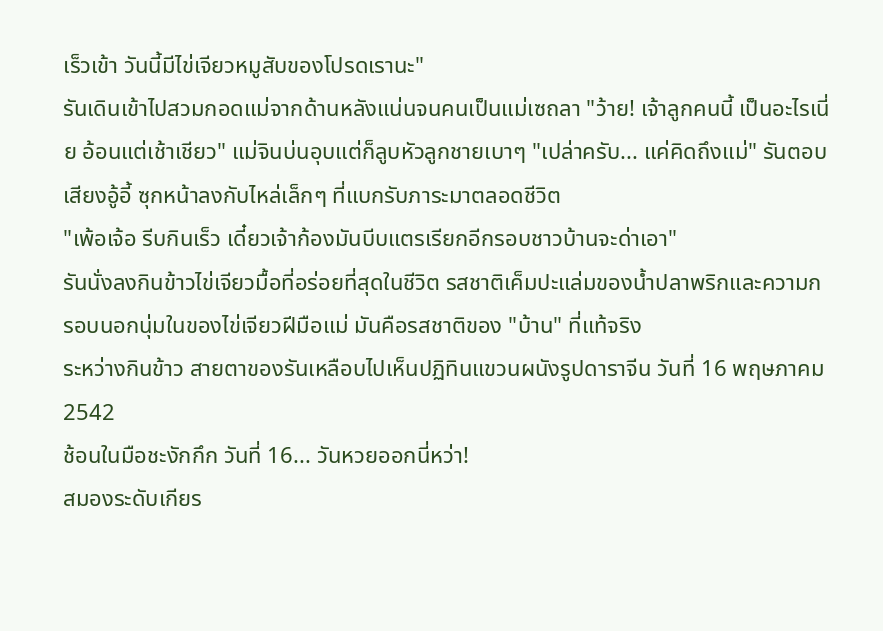เร็วเข้า วันนี้มีไข่เจียวหมูสับของโปรดเรานะ"
รันเดินเข้าไปสวมกอดแม่จากด้านหลังแน่นจนคนเป็นแม่เซถลา "ว้าย! เจ้าลูกคนนี้ เป็นอะไรเนี่ย อ้อนแต่เช้าเชียว" แม่จินบ่นอุบแต่ก็ลูบหัวลูกชายเบาๆ "เปล่าครับ... แค่คิดถึงแม่" รันตอบเสียงอู้อี้ ซุกหน้าลงกับไหล่เล็กๆ ที่แบกรับภาระมาตลอดชีวิต
"เพ้อเจ้อ รีบกินเร็ว เดี๋ยวเจ้าก้องมันบีบแตรเรียกอีกรอบชาวบ้านจะด่าเอา"
รันนั่งลงกินข้าวไข่เจียวมื้อที่อร่อยที่สุดในชีวิต รสชาติเค็มปะแล่มของน้ำปลาพริกและความกรอบนอกนุ่มในของไข่เจียวฝีมือแม่ มันคือรสชาติของ "บ้าน" ที่แท้จริง
ระหว่างกินข้าว สายตาของรันเหลือบไปเห็นปฏิทินแขวนผนังรูปดาราจีน วันที่ 16 พฤษภาคม 2542
ช้อนในมือชะงักกึก วันที่ 16... วันหวยออกนี่หว่า!
สมองระดับเกียร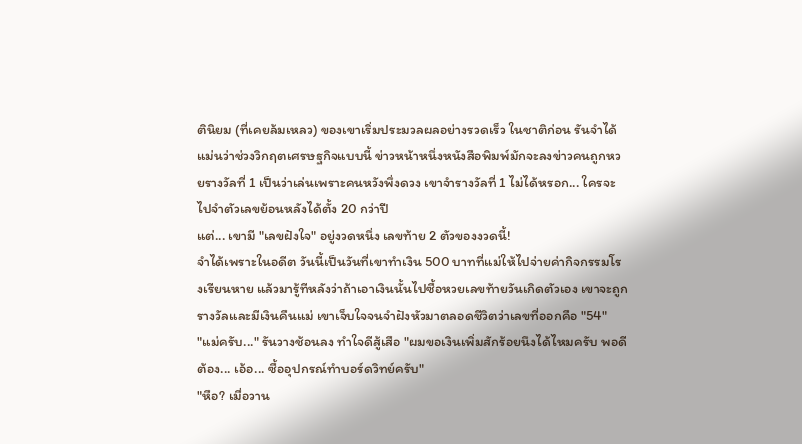ตินิยม (ที่เคยล้มเหลว) ของเขาเริ่มประมวลผลอย่างรวดเร็ว ในชาติก่อน รันจำได้แม่นว่าช่วงวิกฤตเศรษฐกิจแบบนี้ ข่าวหน้าหนึ่งหนังสือพิมพ์มักจะลงข่าวคนถูกหวยรางวัลที่ 1 เป็นว่าเล่นเพราะคนหวังพึ่งดวง เขาจำรางวัลที่ 1 ไม่ได้หรอก... ใครจะไปจำตัวเลขย้อนหลังได้ตั้ง 20 กว่าปี
แต่... เขามี "เลขฝังใจ" อยู่งวดหนึ่ง เลขท้าย 2 ตัวของงวดนี้!
จำได้เพราะในอดีต วันนี้เป็นวันที่เขาทำเงิน 500 บาทที่แม่ให้ไปจ่ายค่ากิจกรรมโรงเรียนหาย แล้วมารู้ทีหลังว่าถ้าเอาเงินนั้นไปซื้อหวยเลขท้ายวันเกิดตัวเอง เขาจะถูกรางวัลและมีเงินคืนแม่ เขาเจ็บใจจนจำฝังหัวมาตลอดชีวิตว่าเลขที่ออกคือ "54"
"แม่ครับ..." รันวางช้อนลง ทำใจดีสู้เสือ "ผมขอเงินเพิ่มสักร้อยนึงได้ไหมครับ พอดีต้อง... เอ้อ... ซื้ออุปกรณ์ทำบอร์ดวิทย์ครับ"
"หือ? เมื่อวาน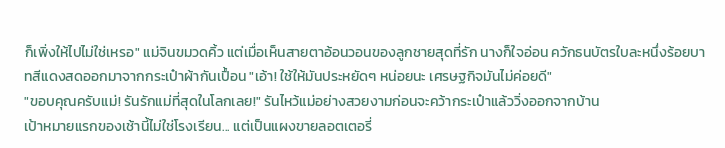ก็เพิ่งให้ไปไม่ใช่เหรอ" แม่จินขมวดคิ้ว แต่เมื่อเห็นสายตาอ้อนวอนของลูกชายสุดที่รัก นางก็ใจอ่อน ควักธนบัตรใบละหนึ่งร้อยบาทสีแดงสดออกมาจากกระเป๋าผ้ากันเปื้อน "เอ้า! ใช้ให้มันประหยัดๆ หน่อยนะ เศรษฐกิจมันไม่ค่อยดี"
"ขอบคุณครับแม่! รันรักแม่ที่สุดในโลกเลย!" รันไหว้แม่อย่างสวยงามก่อนจะคว้ากระเป๋าแล้ววิ่งออกจากบ้าน
เป้าหมายแรกของเช้านี้ไม่ใช่โรงเรียน... แต่เป็นแผงขายลอตเตอรี่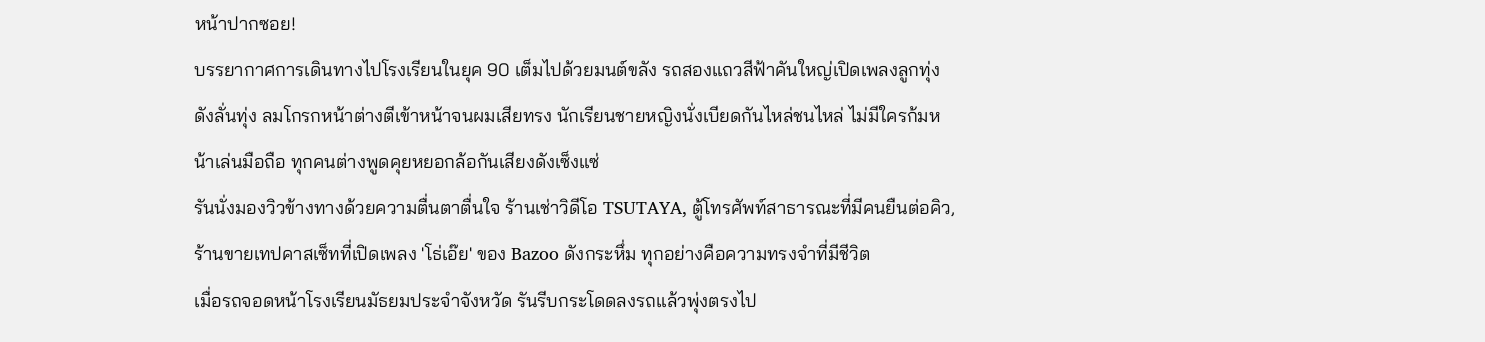หน้าปากซอย!
บรรยากาศการเดินทางไปโรงเรียนในยุค 90 เต็มไปด้วยมนต์ขลัง รถสองแถวสีฟ้าคันใหญ่เปิดเพลงลูกทุ่งดังลั่นทุ่ง ลมโกรกหน้าต่างตีเข้าหน้าจนผมเสียทรง นักเรียนชายหญิงนั่งเบียดกันไหล่ชนไหล่ ไม่มีใครก้มหน้าเล่นมือถือ ทุกคนต่างพูดคุยหยอกล้อกันเสียงดังเซ็งแซ่
รันนั่งมองวิวข้างทางด้วยความตื่นตาตื่นใจ ร้านเช่าวิดีโอ TSUTAYA, ตู้โทรศัพท์สาธารณะที่มีคนยืนต่อคิว, ร้านขายเทปคาสเซ็ทที่เปิดเพลง 'โธ่เอ๊ย' ของ Bazoo ดังกระหึ่ม ทุกอย่างคือความทรงจำที่มีชีวิต
เมื่อรถจอดหน้าโรงเรียนมัธยมประจำจังหวัด รันรีบกระโดดลงรถแล้วพุ่งตรงไป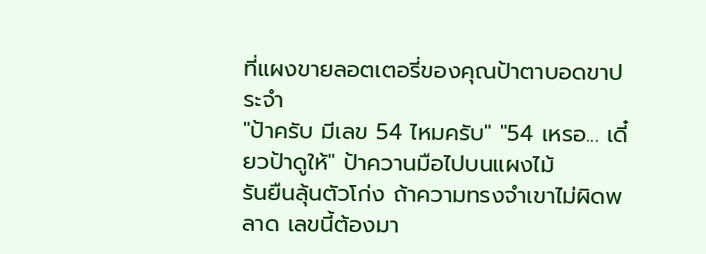ที่แผงขายลอตเตอรี่ของคุณป้าตาบอดขาประจำ
"ป้าครับ มีเลข 54 ไหมครับ" "54 เหรอ... เดี๋ยวป้าดูให้" ป้าควานมือไปบนแผงไม้
รันยืนลุ้นตัวโก่ง ถ้าความทรงจำเขาไม่ผิดพลาด เลขนี้ต้องมา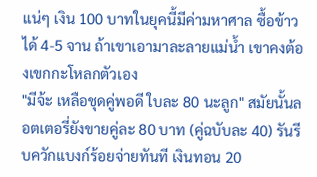แน่ๆ เงิน 100 บาทในยุคนี้มีค่ามหาศาล ซื้อข้าวได้ 4-5 จาน ถ้าเขาเอามาละลายแม่น้ำ เขาคงต้องเขกกะโหลกตัวเอง
"มีจ้ะ เหลือชุดคู่พอดี ใบละ 80 นะลูก" สมัยนั้นลอตเตอรี่ยังขายคู่ละ 80 บาท (คู่ฉบับละ 40) รันรีบควักแบงก์ร้อยจ่ายทันที เงินทอน 20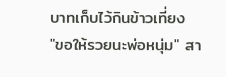บาทเก็บไว้กินข้าวเที่ยง
"ขอให้รวยนะพ่อหนุ่ม" สา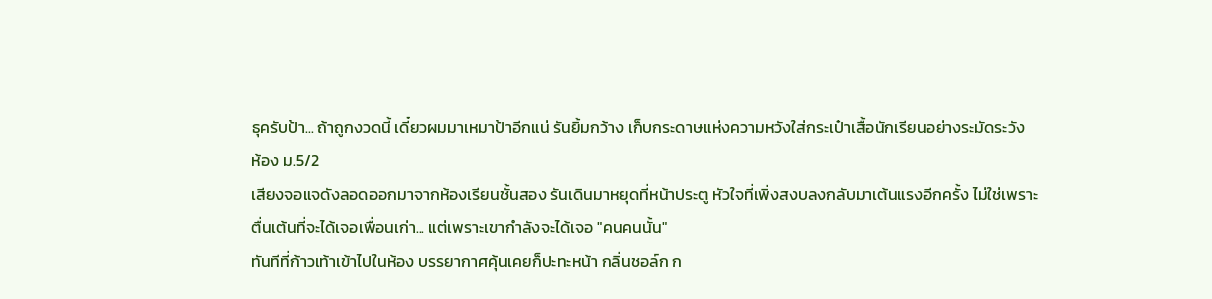ธุครับป้า... ถ้าถูกงวดนี้ เดี๋ยวผมมาเหมาป้าอีกแน่ รันยิ้มกว้าง เก็บกระดาษแห่งความหวังใส่กระเป๋าเสื้อนักเรียนอย่างระมัดระวัง
ห้อง ม.5/2
เสียงจอแจดังลอดออกมาจากห้องเรียนชั้นสอง รันเดินมาหยุดที่หน้าประตู หัวใจที่เพิ่งสงบลงกลับมาเต้นแรงอีกครั้ง ไม่ใช่เพราะตื่นเต้นที่จะได้เจอเพื่อนเก่า... แต่เพราะเขากำลังจะได้เจอ "คนคนนั้น"
ทันทีที่ก้าวเท้าเข้าไปในห้อง บรรยากาศคุ้นเคยก็ปะทะหน้า กลิ่นชอล์ก ก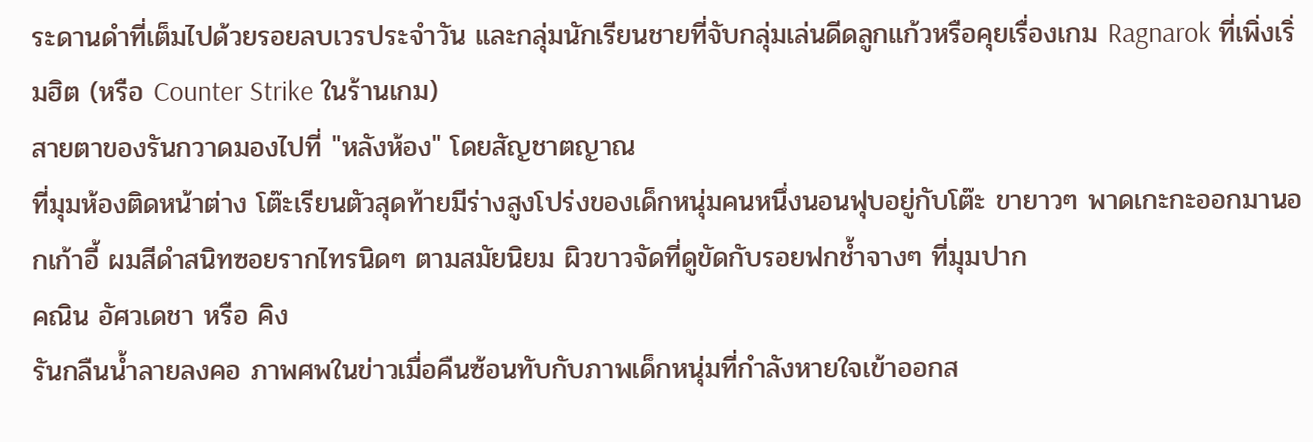ระดานดำที่เต็มไปด้วยรอยลบเวรประจำวัน และกลุ่มนักเรียนชายที่จับกลุ่มเล่นดีดลูกแก้วหรือคุยเรื่องเกม Ragnarok ที่เพิ่งเริ่มฮิต (หรือ Counter Strike ในร้านเกม)
สายตาของรันกวาดมองไปที่ "หลังห้อง" โดยสัญชาตญาณ
ที่มุมห้องติดหน้าต่าง โต๊ะเรียนตัวสุดท้ายมีร่างสูงโปร่งของเด็กหนุ่มคนหนึ่งนอนฟุบอยู่กับโต๊ะ ขายาวๆ พาดเกะกะออกมานอกเก้าอี้ ผมสีดำสนิทซอยรากไทรนิดๆ ตามสมัยนิยม ผิวขาวจัดที่ดูขัดกับรอยฟกช้ำจางๆ ที่มุมปาก
คณิน อัศวเดชา หรือ คิง
รันกลืนน้ำลายลงคอ ภาพศพในข่าวเมื่อคืนซ้อนทับกับภาพเด็กหนุ่มที่กำลังหายใจเข้าออกส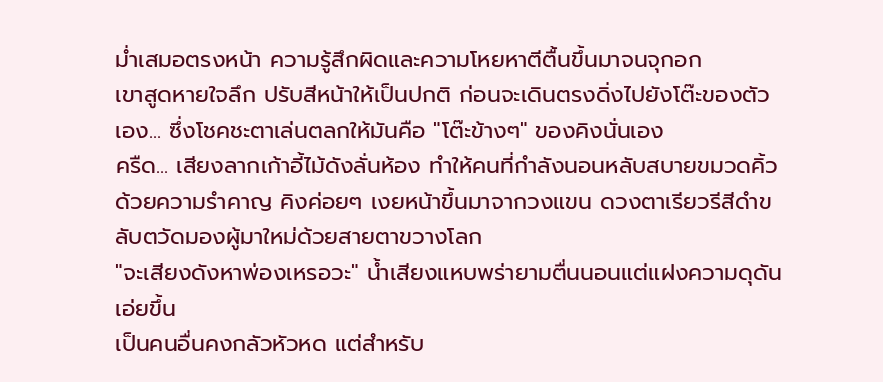ม่ำเสมอตรงหน้า ความรู้สึกผิดและความโหยหาตีตื้นขึ้นมาจนจุกอก
เขาสูดหายใจลึก ปรับสีหน้าให้เป็นปกติ ก่อนจะเดินตรงดิ่งไปยังโต๊ะของตัวเอง... ซึ่งโชคชะตาเล่นตลกให้มันคือ "โต๊ะข้างๆ" ของคิงนั่นเอง
ครืด... เสียงลากเก้าอี้ไม้ดังลั่นห้อง ทำให้คนที่กำลังนอนหลับสบายขมวดคิ้วด้วยความรำคาญ คิงค่อยๆ เงยหน้าขึ้นมาจากวงแขน ดวงตาเรียวรีสีดำขลับตวัดมองผู้มาใหม่ด้วยสายตาขวางโลก
"จะเสียงดังหาพ่องเหรอวะ" น้ำเสียงแหบพร่ายามตื่นนอนแต่แฝงความดุดันเอ่ยขึ้น
เป็นคนอื่นคงกลัวหัวหด แต่สำหรับ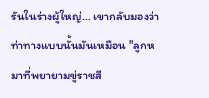รันในร่างผู้ใหญ่... เขากลับมองว่าท่าทางแบบนั้นมันเหมือน "ลูกหมาที่พยายามขู่ราชสี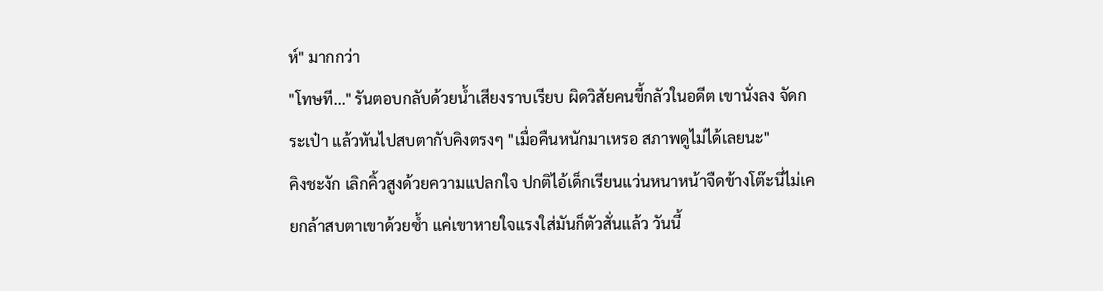ห์" มากกว่า
"โทษที..." รันตอบกลับด้วยน้ำเสียงราบเรียบ ผิดวิสัยคนขี้กลัวในอดีต เขานั่งลง จัดกระเป๋า แล้วหันไปสบตากับคิงตรงๆ "เมื่อคืนหนักมาเหรอ สภาพดูไม่ได้เลยนะ"
คิงชะงัก เลิกคิ้วสูงด้วยความแปลกใจ ปกติไอ้เด็กเรียนแว่นหนาหน้าจืดข้างโต๊ะนี่ไม่เคยกล้าสบตาเขาด้วยซ้ำ แค่เขาหายใจแรงใส่มันก็ตัวสั่นแล้ว วันนี้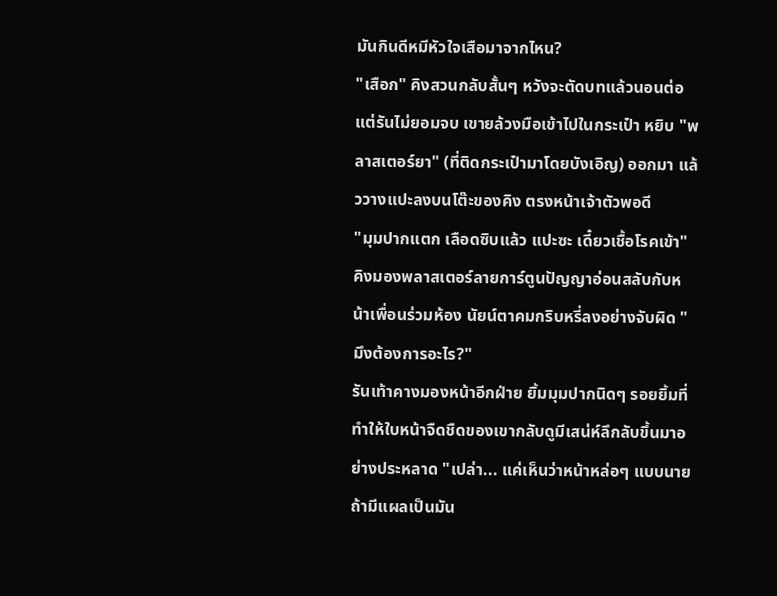มันกินดีหมีหัวใจเสือมาจากไหน?
"เสือก" คิงสวนกลับสั้นๆ หวังจะตัดบทแล้วนอนต่อ
แต่รันไม่ยอมจบ เขายล้วงมือเข้าไปในกระเป๋า หยิบ "พลาสเตอร์ยา" (ที่ติดกระเป๋ามาโดยบังเอิญ) ออกมา แล้ววางแปะลงบนโต๊ะของคิง ตรงหน้าเจ้าตัวพอดี
"มุมปากแตก เลือดซิบแล้ว แปะซะ เดี๋ยวเชื้อโรคเข้า"
คิงมองพลาสเตอร์ลายการ์ตูนปัญญาอ่อนสลับกับหน้าเพื่อนร่วมห้อง นัยน์ตาคมกริบหรี่ลงอย่างจับผิด "มึงต้องการอะไร?"
รันเท้าคางมองหน้าอีกฝ่าย ยิ้มมุมปากนิดๆ รอยยิ้มที่ทำให้ใบหน้าจืดชืดของเขากลับดูมีเสน่ห์ลึกลับขึ้นมาอย่างประหลาด "เปล่า... แค่เห็นว่าหน้าหล่อๆ แบบนาย ถ้ามีแผลเป็นมัน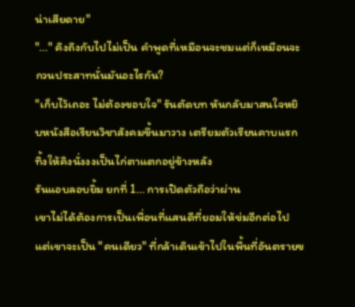น่าเสียดาย"
"..." คิงถึงกับไปไม่เป็น คำพูดที่เหมือนจะชมแต่ก็เหมือนจะกวนประสาทนั่นมันอะไรกัน?
"เก็บไว้เถอะ ไม่ต้องขอบใจ" รันตัดบท หันกลับมาสนใจหยิบหนังสือเรียนวิชาสังคมขึ้นมาวาง เตรียมตัวเรียนคาบแรก ทิ้งให้คิงนั่งงงเป็นไก่ตาแตกอยู่ข้างหลัง
รันแอบลอบยิ้ม ยกที่ 1... การเปิดตัวถือว่าผ่าน
เขาไม่ได้ต้องการเป็นเพื่อนที่แสนดีที่ยอมให้ข่มอีกต่อไป แต่เขาจะเป็น "คนเดียว" ที่กล้าเดินเข้าไปในพื้นที่อันตรายข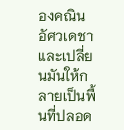องคณิน อัศวเดชา และเปลี่ยนมันให้กลายเป็นพื้นที่ปลอด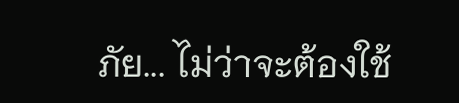ภัย... ไม่ว่าจะต้องใช้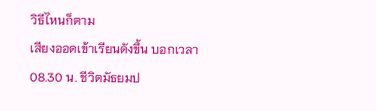วิธีไหนก็ตาม
เสียงออดเข้าเรียนดังขึ้น บอกเวลา 08.30 น. ชีวิตมัธยมป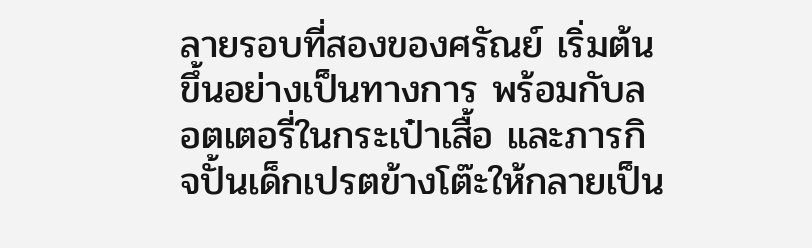ลายรอบที่สองของศรัณย์ เริ่มต้นขึ้นอย่างเป็นทางการ พร้อมกับลอตเตอรี่ในกระเป๋าเสื้อ และภารกิจปั้นเด็กเปรตข้างโต๊ะให้กลายเป็น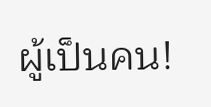ผู้เป็นคน!